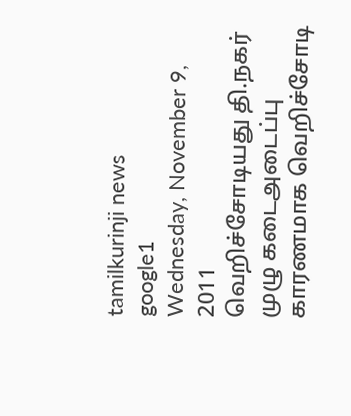tamilkurinji news
google1
Wednesday, November 9, 2011
வெறிச்சோடியது தி.நகர்
முழு கடைஅடைப்பு காரணமாக வெறிச்சோடி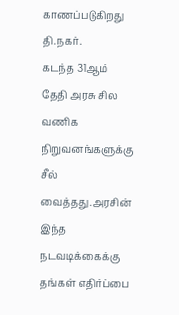காணப்படுகிறது தி.நகர்.
கடந்த 31ஆம் தேதி அரசு சில வணிக நிறுவனங்களுக்கு சீல் வைத்தது.அரசின் இந்த நடவடிக்கைக்கு தங்கள் எதிர்ப்பை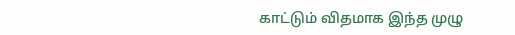காட்டும் விதமாக இந்த முழு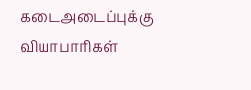கடைஅடைப்புக்கு வியாபாரிகள்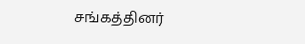சங்கத்தினர்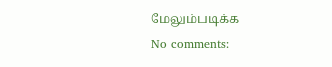மேலும்படிக்க
No comments: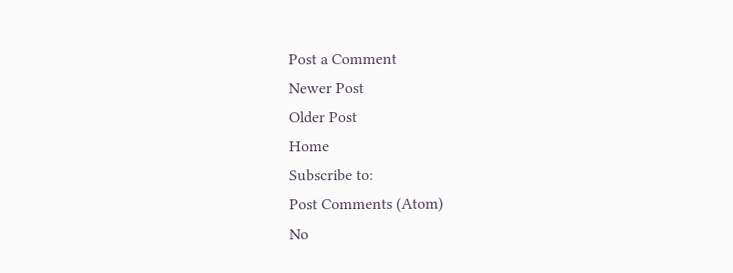Post a Comment
Newer Post
Older Post
Home
Subscribe to:
Post Comments (Atom)
No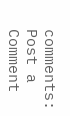comments:
Post a Comment